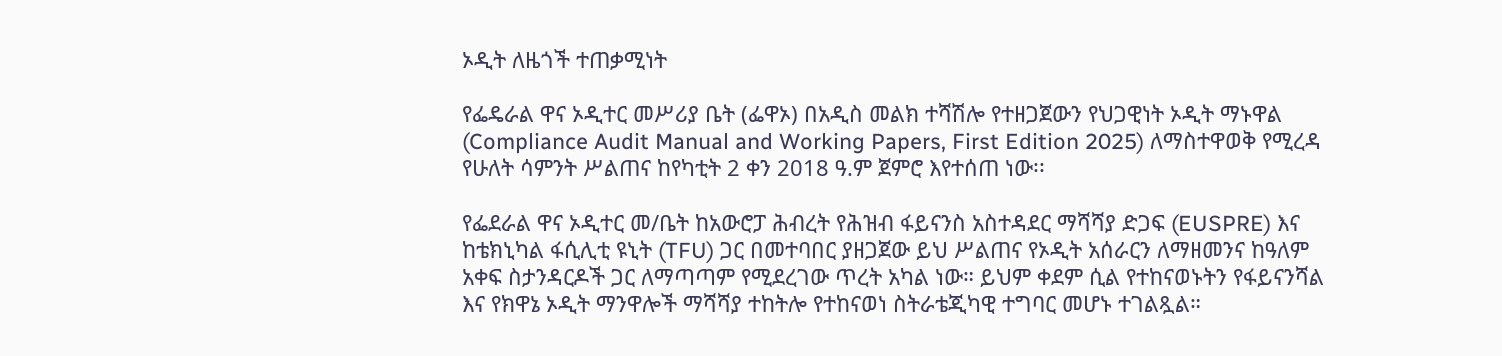ኦዲት ለዜጎች ተጠቃሚነት

የፌዴራል ዋና ኦዲተር መሥሪያ ቤት (ፌዋኦ) በአዲስ መልክ ተሻሽሎ የተዘጋጀውን የህጋዊነት ኦዲት ማኑዋል (Compliance Audit Manual and Working Papers, First Edition 2025) ለማስተዋወቅ የሚረዳ የሁለት ሳምንት ሥልጠና ከየካቲት 2 ቀን 2018 ዓ.ም ጀምሮ እየተሰጠ ነው፡፡

የፌደራል ዋና ኦዲተር መ/ቤት ከአውሮፓ ሕብረት የሕዝብ ፋይናንስ አስተዳደር ማሻሻያ ድጋፍ (EUSPRE) እና ከቴክኒካል ፋሲሊቲ ዩኒት (TFU) ጋር በመተባበር ያዘጋጀው ይህ ሥልጠና የኦዲት አሰራርን ለማዘመንና ከዓለም አቀፍ ስታንዳርዶች ጋር ለማጣጣም የሚደረገው ጥረት አካል ነው። ይህም ቀደም ሲል የተከናወኑትን የፋይናንሻል እና የክዋኔ ኦዲት ማንዋሎች ማሻሻያ ተከትሎ የተከናወነ ስትራቴጂካዊ ተግባር መሆኑ ተገልጿል።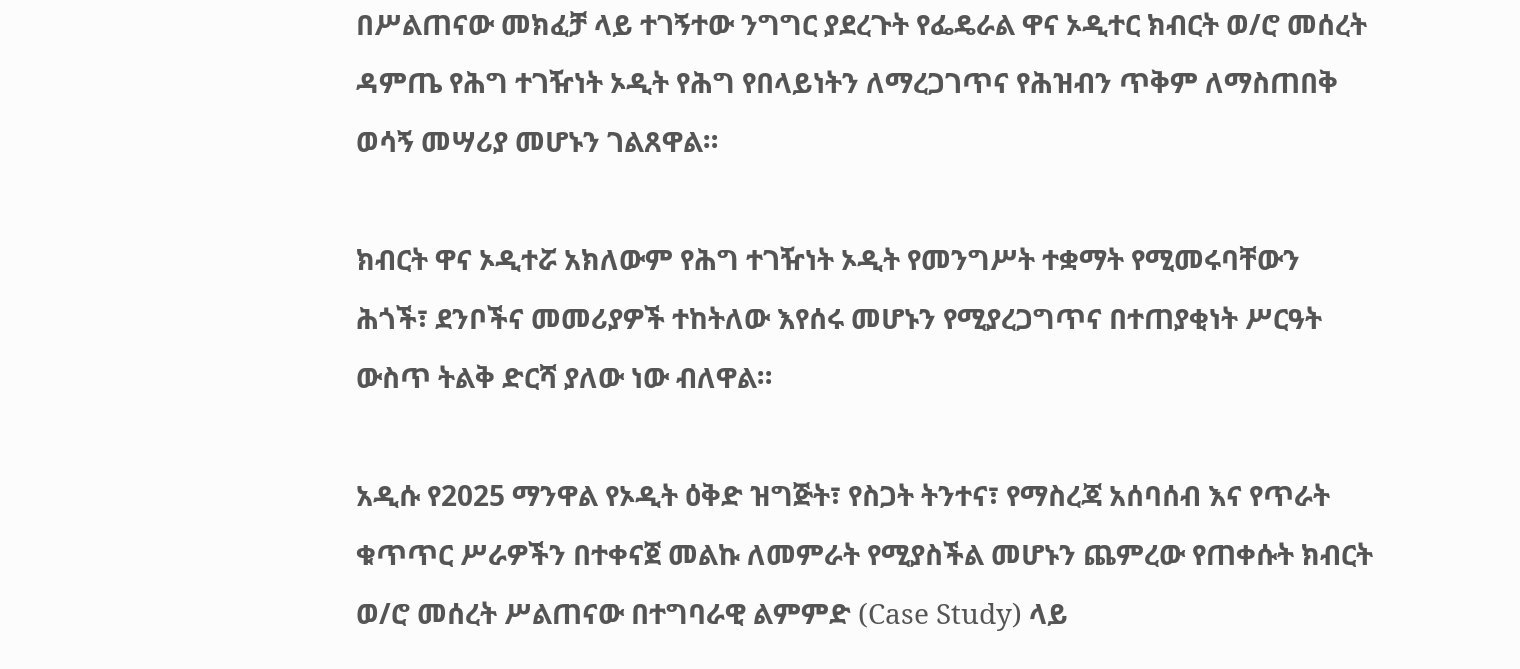በሥልጠናው መክፈቻ ላይ ተገኝተው ንግግር ያደረጉት የፌዴራል ዋና ኦዲተር ክብርት ወ/ሮ መሰረት ዳምጤ የሕግ ተገዥነት ኦዲት የሕግ የበላይነትን ለማረጋገጥና የሕዝብን ጥቅም ለማስጠበቅ ወሳኝ መሣሪያ መሆኑን ገልጸዋል።

ክብርት ዋና ኦዲተሯ አክለውም የሕግ ተገዥነት ኦዲት የመንግሥት ተቋማት የሚመሩባቸውን ሕጎች፣ ደንቦችና መመሪያዎች ተከትለው እየሰሩ መሆኑን የሚያረጋግጥና በተጠያቂነት ሥርዓት ውስጥ ትልቅ ድርሻ ያለው ነው ብለዋል።

አዲሱ የ2025 ማንዋል የኦዲት ዕቅድ ዝግጅት፣ የስጋት ትንተና፣ የማስረጃ አሰባሰብ እና የጥራት ቁጥጥር ሥራዎችን በተቀናጀ መልኩ ለመምራት የሚያስችል መሆኑን ጨምረው የጠቀሱት ክብርት ወ/ሮ መሰረት ሥልጠናው በተግባራዊ ልምምድ (Case Study) ላይ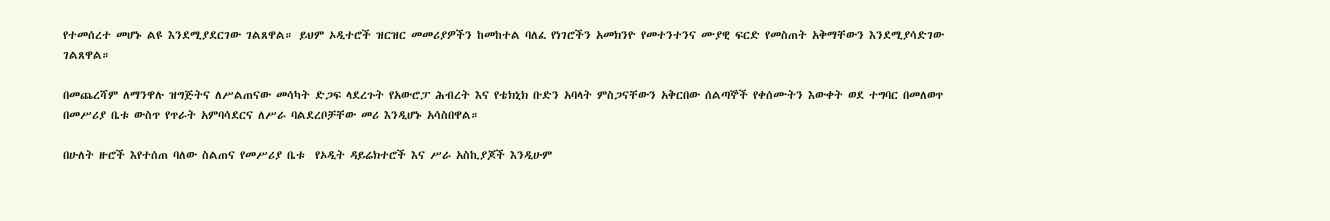የተመሰረተ መሆኑ ልዩ እንደሚያደርገው ገልጸዋል። ይህም ኦዲተሮች ዝርዝር መመሪያዎችን ከመከተል ባለፈ የነገሮችን አመክንዮ የመተንተንና ሙያዊ ፍርድ የመስጠት አቅማቸውን እንደሚያሳድገው ገልጸዋል።

በመጨረሻም ለማንዋሉ ዝግጅትና ለሥልጠናው መሳካት ድጋፍ ላደረጉት የአውሮፓ ሕብረት እና የቴክኒክ ቡድን አባላት ምስጋናቸውን አቅርበው ሰልጣኞች የቀሰሙትን እውቀት ወደ ተግባር በመለወጥ በመሥሪያ ቤቱ ውስጥ የጥራት አምባሳደርና ለሥራ ባልደረቦቻቸው መሪ እንዲሆኑ አሳስበዋል።

በሁለት ዙሮች እየተሰጠ ባለው ስልጠና የመሥሪያ ቤቱ  የኦዲት ዳይሬክተሮች እና ሥራ አስኪያጆች እንዲሁም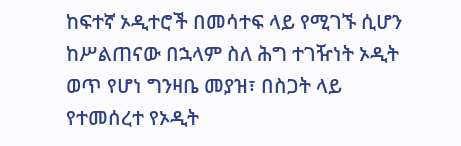ከፍተኛ ኦዲተሮች በመሳተፍ ላይ የሚገኙ ሲሆን ከሥልጠናው በኋላም ስለ ሕግ ተገዥነት ኦዲት ወጥ የሆነ ግንዛቤ መያዝ፣ በስጋት ላይ የተመሰረተ የኦዲት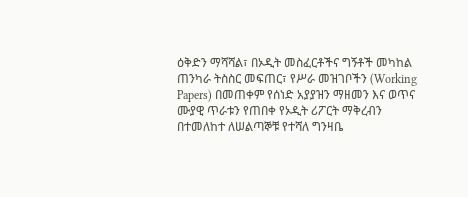ዕቅድን ማሻሻል፣ በኦዲት መስፈርቶችና ግኝቶች መካከል ጠንካራ ትስስር መፍጠር፣ የሥራ መዝገቦችን (Working Papers) በመጠቀም የሰነድ አያያዝን ማዘመን እና ወጥና ሙያዊ ጥራቱን የጠበቀ የኦዲት ሪፖርት ማቅረብን በተመለከተ ለሠልጣኞቹ የተሻለ ግንዛቤ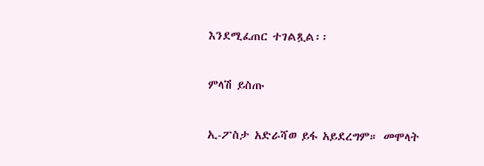እንደሚፈጠር ተገልጿል፡፡

ምላሽ ይስጡ

ኢ-ፖስታ አድራሻወ ይፋ አይደረግም። መሞላት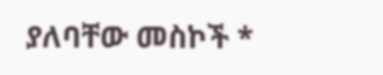ያለባቸው መስኮች *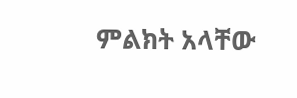ምልክት አላቸው